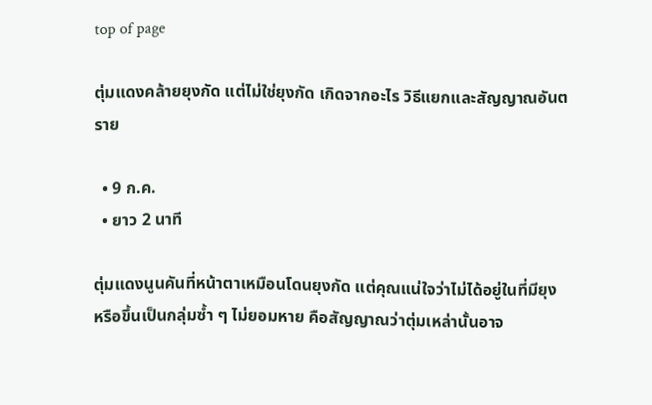top of page

ตุ่มแดงคล้ายยุงกัด แต่ไม่ใช่ยุงกัด เกิดจากอะไร วิธีแยกและสัญญาณอันตราย

  • 9 ก.ค.
  • ยาว 2 นาที

ตุ่มแดงนูนคันที่หน้าตาเหมือนโดนยุงกัด แต่คุณแน่ใจว่าไม่ได้อยู่ในที่มียุง หรือขึ้นเป็นกลุ่มซ้ำ ๆ ไม่ยอมหาย คือสัญญาณว่าตุ่มเหล่านั้นอาจ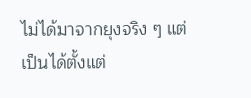ไม่ได้มาจากยุงจริง ๆ แต่เป็นได้ตั้งแต่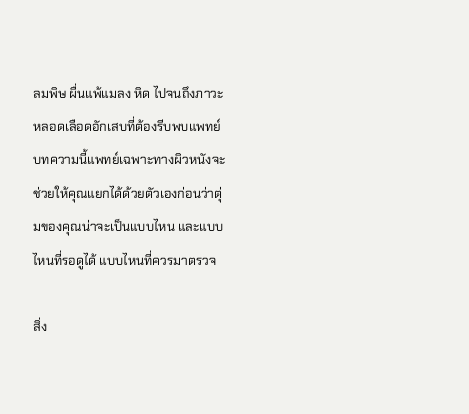ลมพิษ ผื่นแพ้แมลง หิด ไปจนถึงภาวะหลอดเลือดอักเสบที่ต้องรีบพบแพทย์ บทความนี้แพทย์เฉพาะทางผิวหนังจะช่วยให้คุณแยกได้ด้วยตัวเองก่อนว่าตุ่มของคุณน่าจะเป็นแบบไหน และแบบไหนที่รอดูได้ แบบไหนที่ควรมาตรวจ

สิ่ง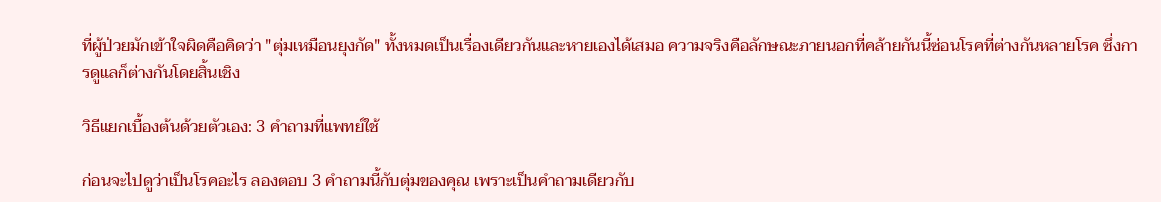ที่ผู้ป่วยมักเข้าใจผิดคือคิดว่า "ตุ่มเหมือนยุงกัด" ทั้งหมดเป็นเรื่องเดียวกันและหายเองได้เสมอ ความจริงคือลักษณะภายนอกที่คล้ายกันนี้ซ่อนโรคที่ต่างกันหลายโรค ซึ่งการดูแลก็ต่างกันโดยสิ้นเชิง

วิธีแยกเบื้องต้นด้วยตัวเอง: 3 คำถามที่แพทย์ใช้

ก่อนจะไปดูว่าเป็นโรคอะไร ลองตอบ 3 คำถามนี้กับตุ่มของคุณ เพราะเป็นคำถามเดียวกับ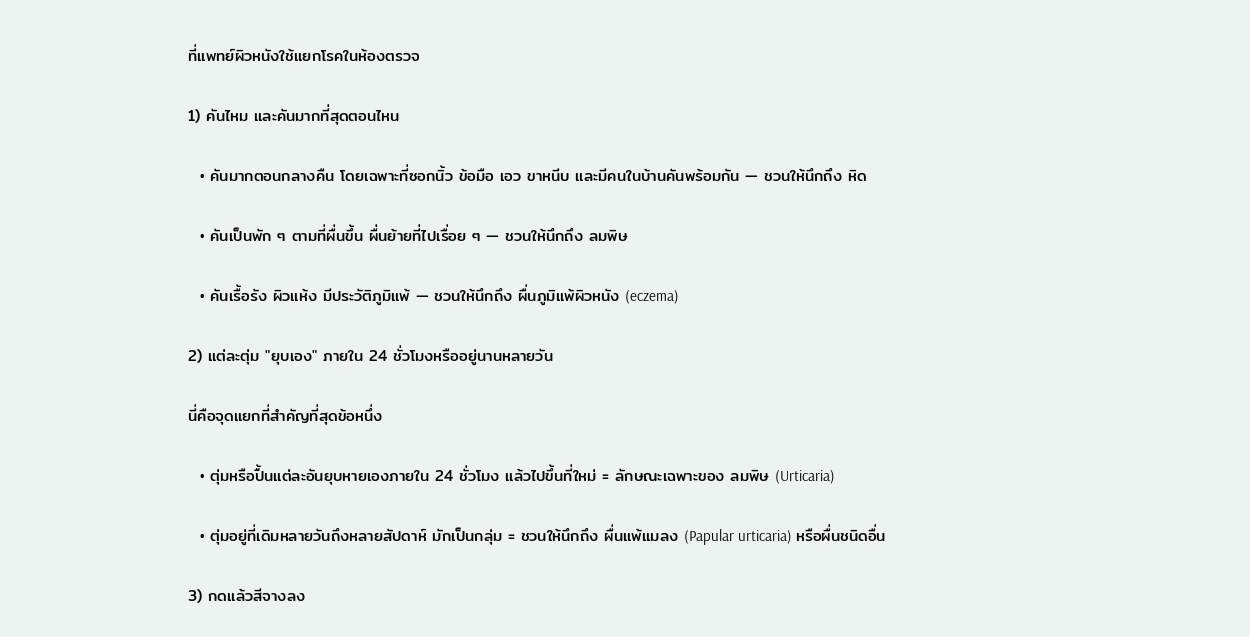ที่แพทย์ผิวหนังใช้แยกโรคในห้องตรวจ

1) คันไหม และคันมากที่สุดตอนไหน

  • คันมากตอนกลางคืน โดยเฉพาะที่ซอกนิ้ว ข้อมือ เอว ขาหนีบ และมีคนในบ้านคันพร้อมกัน — ชวนให้นึกถึง หิด

  • คันเป็นพัก ๆ ตามที่ผื่นขึ้น ผื่นย้ายที่ไปเรื่อย ๆ — ชวนให้นึกถึง ลมพิษ

  • คันเรื้อรัง ผิวแห้ง มีประวัติภูมิแพ้ — ชวนให้นึกถึง ผื่นภูมิแพ้ผิวหนัง (eczema)

2) แต่ละตุ่ม "ยุบเอง" ภายใน 24 ชั่วโมงหรืออยู่นานหลายวัน

นี่คือจุดแยกที่สำคัญที่สุดข้อหนึ่ง

  • ตุ่มหรือปื้นแต่ละอันยุบหายเองภายใน 24 ชั่วโมง แล้วไปขึ้นที่ใหม่ = ลักษณะเฉพาะของ ลมพิษ (Urticaria)

  • ตุ่มอยู่ที่เดิมหลายวันถึงหลายสัปดาห์ มักเป็นกลุ่ม = ชวนให้นึกถึง ผื่นแพ้แมลง (Papular urticaria) หรือผื่นชนิดอื่น

3) กดแล้วสีจางลง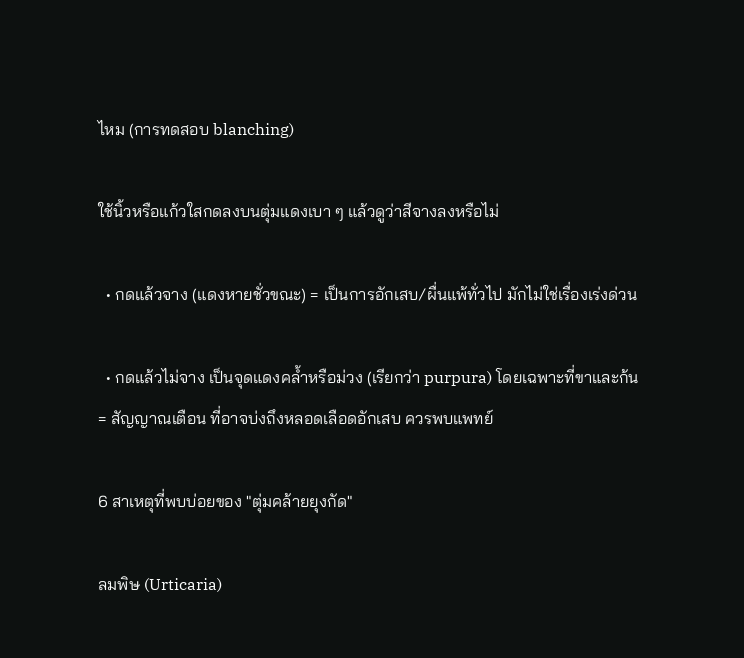ไหม (การทดสอบ blanching)

ใช้นิ้วหรือแก้วใสกดลงบนตุ่มแดงเบา ๆ แล้วดูว่าสีจางลงหรือไม่

  • กดแล้วจาง (แดงหายชั่วขณะ) = เป็นการอักเสบ/ผื่นแพ้ทั่วไป มักไม่ใช่เรื่องเร่งด่วน

  • กดแล้วไม่จาง เป็นจุดแดงคล้ำหรือม่วง (เรียกว่า purpura) โดยเฉพาะที่ขาและก้น = สัญญาณเตือน ที่อาจบ่งถึงหลอดเลือดอักเสบ ควรพบแพทย์

6 สาเหตุที่พบบ่อยของ "ตุ่มคล้ายยุงกัด"

ลมพิษ (Urticaria)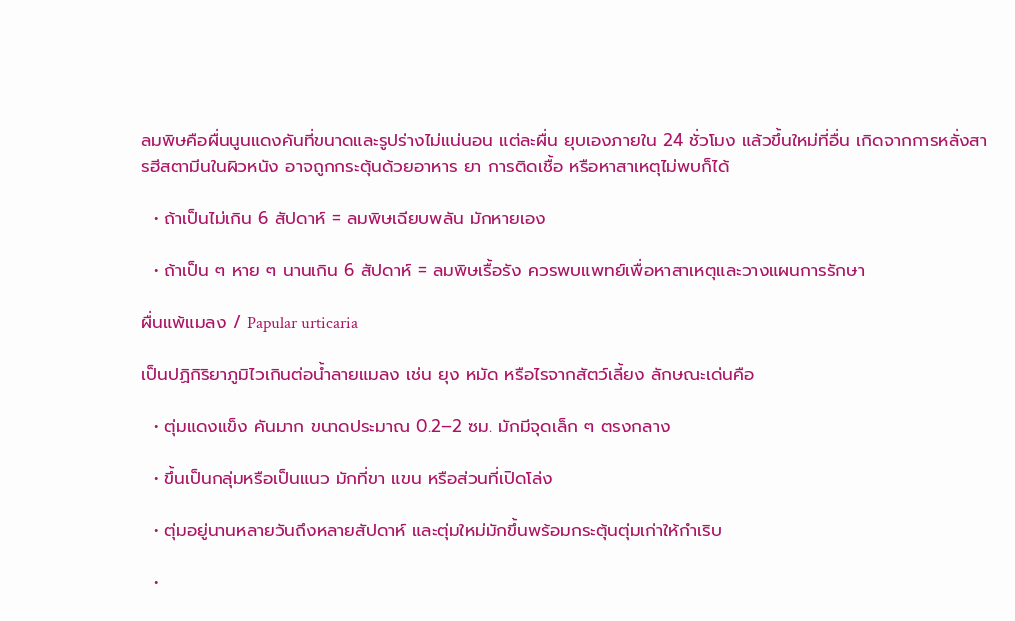ลมพิษคือผื่นนูนแดงคันที่ขนาดและรูปร่างไม่แน่นอน แต่ละผื่น ยุบเองภายใน 24 ชั่วโมง แล้วขึ้นใหม่ที่อื่น เกิดจากการหลั่งสารฮีสตามีนในผิวหนัง อาจถูกกระตุ้นด้วยอาหาร ยา การติดเชื้อ หรือหาสาเหตุไม่พบก็ได้

  • ถ้าเป็นไม่เกิน 6 สัปดาห์ = ลมพิษเฉียบพลัน มักหายเอง

  • ถ้าเป็น ๆ หาย ๆ นานเกิน 6 สัปดาห์ = ลมพิษเรื้อรัง ควรพบแพทย์เพื่อหาสาเหตุและวางแผนการรักษา

ผื่นแพ้แมลง / Papular urticaria

เป็นปฏิกิริยาภูมิไวเกินต่อน้ำลายแมลง เช่น ยุง หมัด หรือไรจากสัตว์เลี้ยง ลักษณะเด่นคือ

  • ตุ่มแดงแข็ง คันมาก ขนาดประมาณ 0.2–2 ซม. มักมีจุดเล็ก ๆ ตรงกลาง

  • ขึ้นเป็นกลุ่มหรือเป็นแนว มักที่ขา แขน หรือส่วนที่เปิดโล่ง

  • ตุ่มอยู่นานหลายวันถึงหลายสัปดาห์ และตุ่มใหม่มักขึ้นพร้อมกระตุ้นตุ่มเก่าให้กำเริบ

  •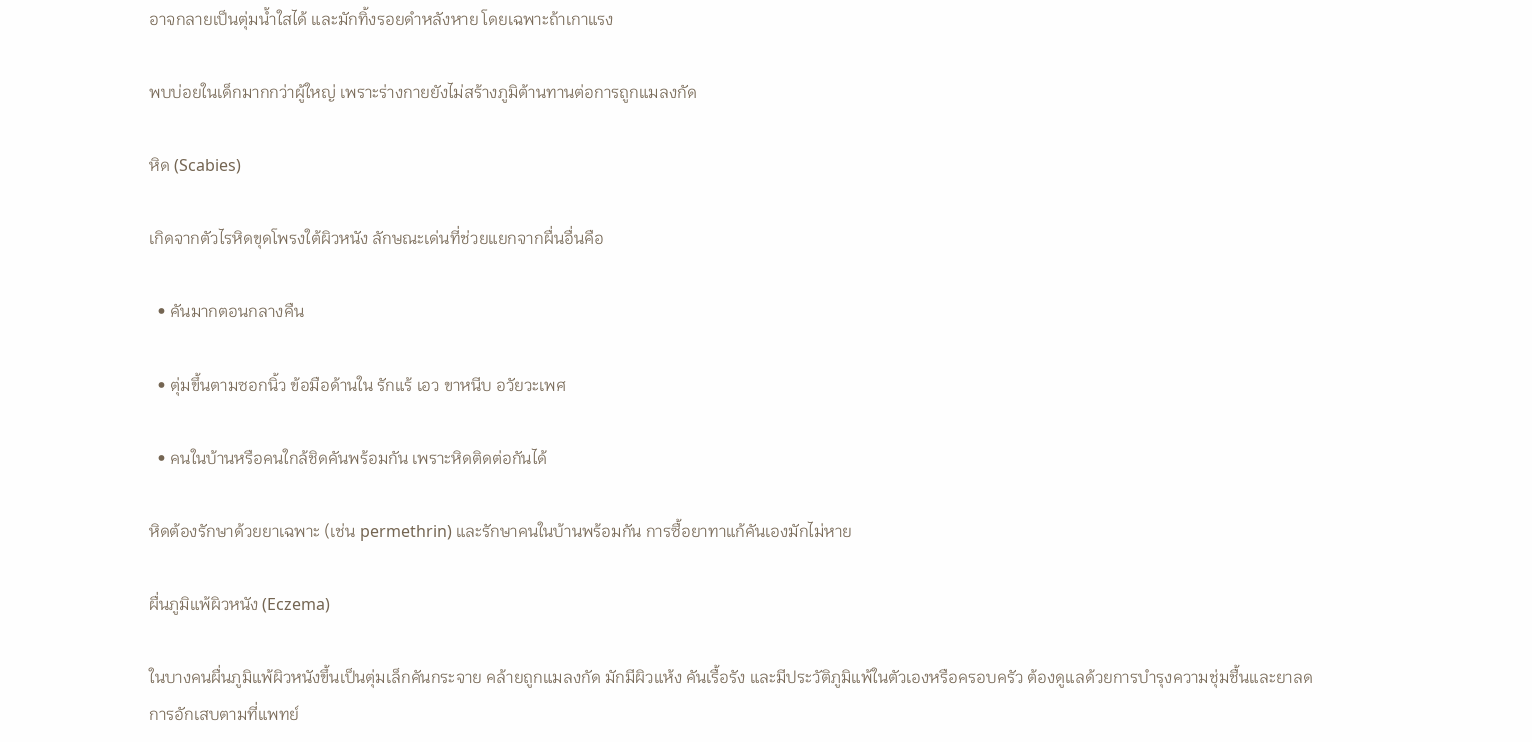อาจกลายเป็นตุ่มน้ำใสได้ และมักทิ้งรอยดำหลังหาย โดยเฉพาะถ้าเกาแรง

พบบ่อยในเด็กมากกว่าผู้ใหญ่ เพราะร่างกายยังไม่สร้างภูมิต้านทานต่อการถูกแมลงกัด

หิด (Scabies)

เกิดจากตัวไรหิดขุดโพรงใต้ผิวหนัง ลักษณะเด่นที่ช่วยแยกจากผื่นอื่นคือ

  • คันมากตอนกลางคืน

  • ตุ่มขึ้นตามซอกนิ้ว ข้อมือด้านใน รักแร้ เอว ขาหนีบ อวัยวะเพศ

  • คนในบ้านหรือคนใกล้ชิดคันพร้อมกัน เพราะหิดติดต่อกันได้

หิดต้องรักษาด้วยยาเฉพาะ (เช่น permethrin) และรักษาคนในบ้านพร้อมกัน การซื้อยาทาแก้คันเองมักไม่หาย

ผื่นภูมิแพ้ผิวหนัง (Eczema)

ในบางคนผื่นภูมิแพ้ผิวหนังขึ้นเป็นตุ่มเล็กคันกระจาย คล้ายถูกแมลงกัด มักมีผิวแห้ง คันเรื้อรัง และมีประวัติภูมิแพ้ในตัวเองหรือครอบครัว ต้องดูแลด้วยการบำรุงความชุ่มชื้นและยาลดการอักเสบตามที่แพทย์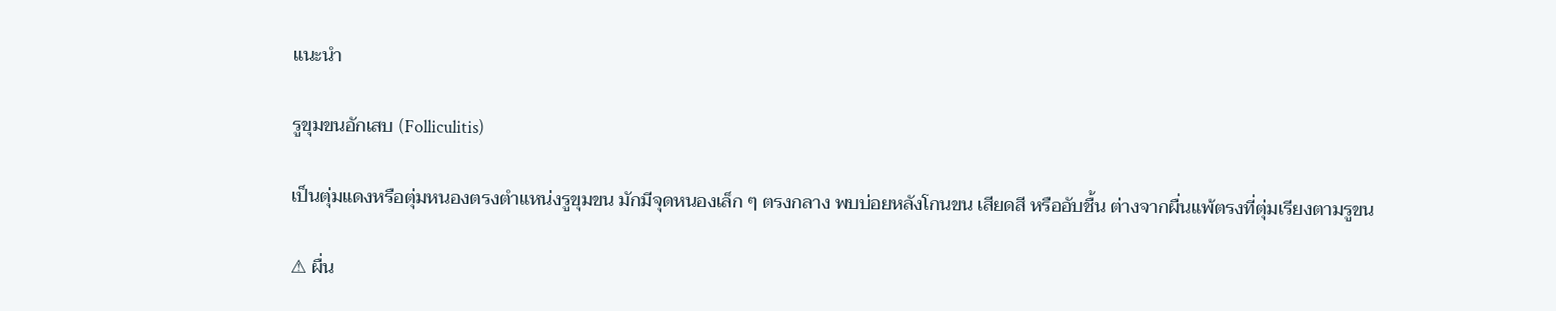แนะนำ

รูขุมขนอักเสบ (Folliculitis)

เป็นตุ่มแดงหรือตุ่มหนองตรงตำแหน่งรูขุมขน มักมีจุดหนองเล็ก ๆ ตรงกลาง พบบ่อยหลังโกนขน เสียดสี หรืออับชื้น ต่างจากผื่นแพ้ตรงที่ตุ่มเรียงตามรูขน

⚠ ผื่น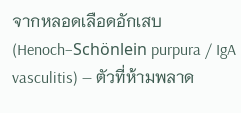จากหลอดเลือดอักเสบ (Henoch–Schönlein purpura / IgA vasculitis) — ตัวที่ห้ามพลาด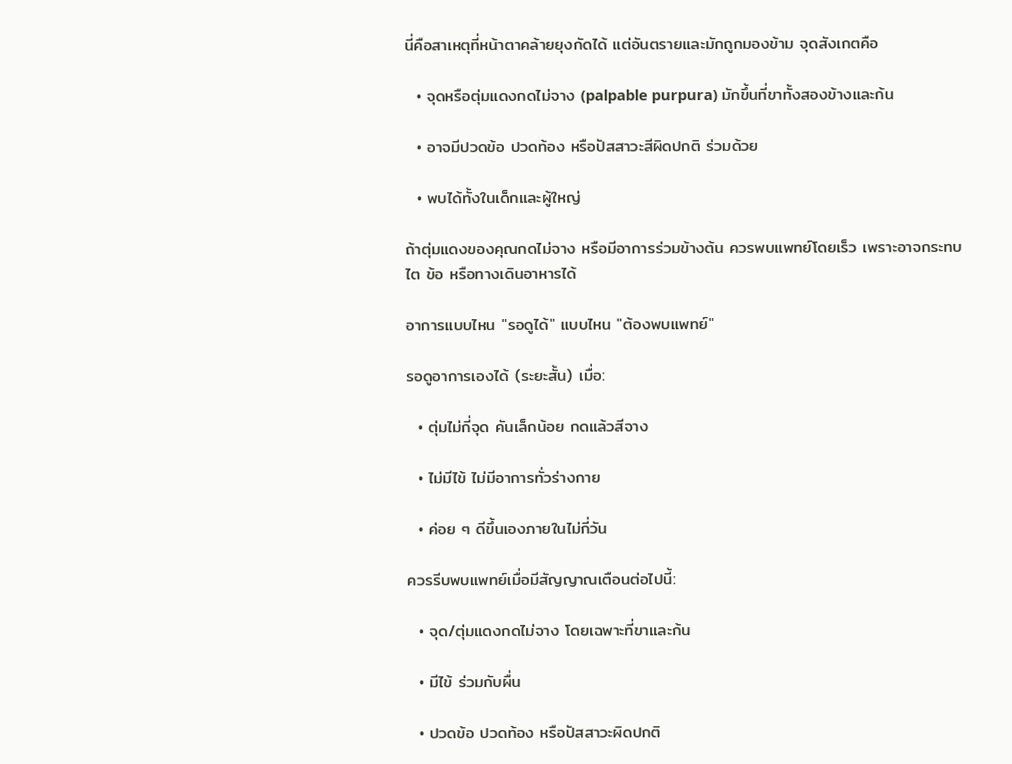นี่คือสาเหตุที่หน้าตาคล้ายยุงกัดได้ แต่อันตรายและมักถูกมองข้าม จุดสังเกตคือ

  • จุดหรือตุ่มแดงกดไม่จาง (palpable purpura) มักขึ้นที่ขาทั้งสองข้างและก้น

  • อาจมีปวดข้อ ปวดท้อง หรือปัสสาวะสีผิดปกติ ร่วมด้วย

  • พบได้ทั้งในเด็กและผู้ใหญ่

ถ้าตุ่มแดงของคุณกดไม่จาง หรือมีอาการร่วมข้างต้น ควรพบแพทย์โดยเร็ว เพราะอาจกระทบไต ข้อ หรือทางเดินอาหารได้

อาการแบบไหน "รอดูได้" แบบไหน "ต้องพบแพทย์"

รอดูอาการเองได้ (ระยะสั้น) เมื่อ:

  • ตุ่มไม่กี่จุด คันเล็กน้อย กดแล้วสีจาง

  • ไม่มีไข้ ไม่มีอาการทั่วร่างกาย

  • ค่อย ๆ ดีขึ้นเองภายในไม่กี่วัน

ควรรีบพบแพทย์เมื่อมีสัญญาณเตือนต่อไปนี้:

  • จุด/ตุ่มแดงกดไม่จาง โดยเฉพาะที่ขาและก้น

  • มีไข้ ร่วมกับผื่น

  • ปวดข้อ ปวดท้อง หรือปัสสาวะผิดปกติ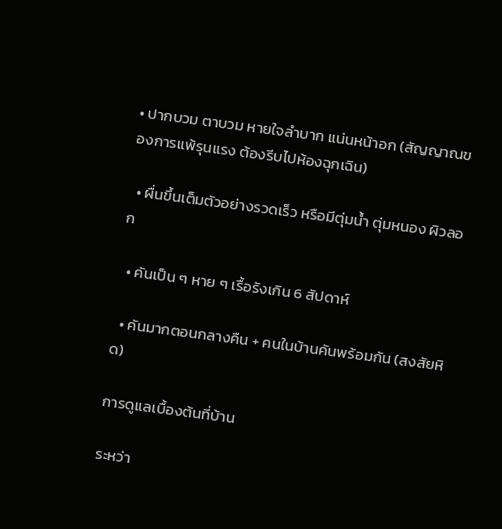• ปากบวม ตาบวม หายใจลำบาก แน่นหน้าอก (สัญญาณของการแพ้รุนแรง ต้องรีบไปห้องฉุกเฉิน)

  • ผื่นขึ้นเต็มตัวอย่างรวดเร็ว หรือมีตุ่มน้ำ ตุ่มหนอง ผิวลอก

  • คันเป็น ๆ หาย ๆ เรื้อรังเกิน 6 สัปดาห์

  • คันมากตอนกลางคืน + คนในบ้านคันพร้อมกัน (สงสัยหิด)

การดูแลเบื้องต้นที่บ้าน

ระหว่า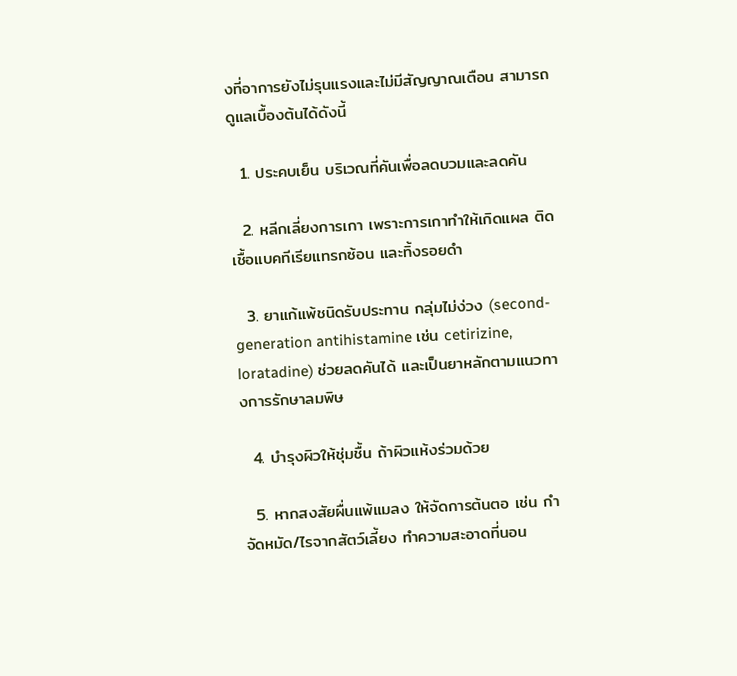งที่อาการยังไม่รุนแรงและไม่มีสัญญาณเตือน สามารถดูแลเบื้องต้นได้ดังนี้

  1. ประคบเย็น บริเวณที่คันเพื่อลดบวมและลดคัน

  2. หลีกเลี่ยงการเกา เพราะการเกาทำให้เกิดแผล ติดเชื้อแบคทีเรียแทรกซ้อน และทิ้งรอยดำ

  3. ยาแก้แพ้ชนิดรับประทาน กลุ่มไม่ง่วง (second-generation antihistamine เช่น cetirizine, loratadine) ช่วยลดคันได้ และเป็นยาหลักตามแนวทางการรักษาลมพิษ

  4. บำรุงผิวให้ชุ่มชื้น ถ้าผิวแห้งร่วมด้วย

  5. หากสงสัยผื่นแพ้แมลง ให้จัดการต้นตอ เช่น กำจัดหมัด/ไรจากสัตว์เลี้ยง ทำความสะอาดที่นอน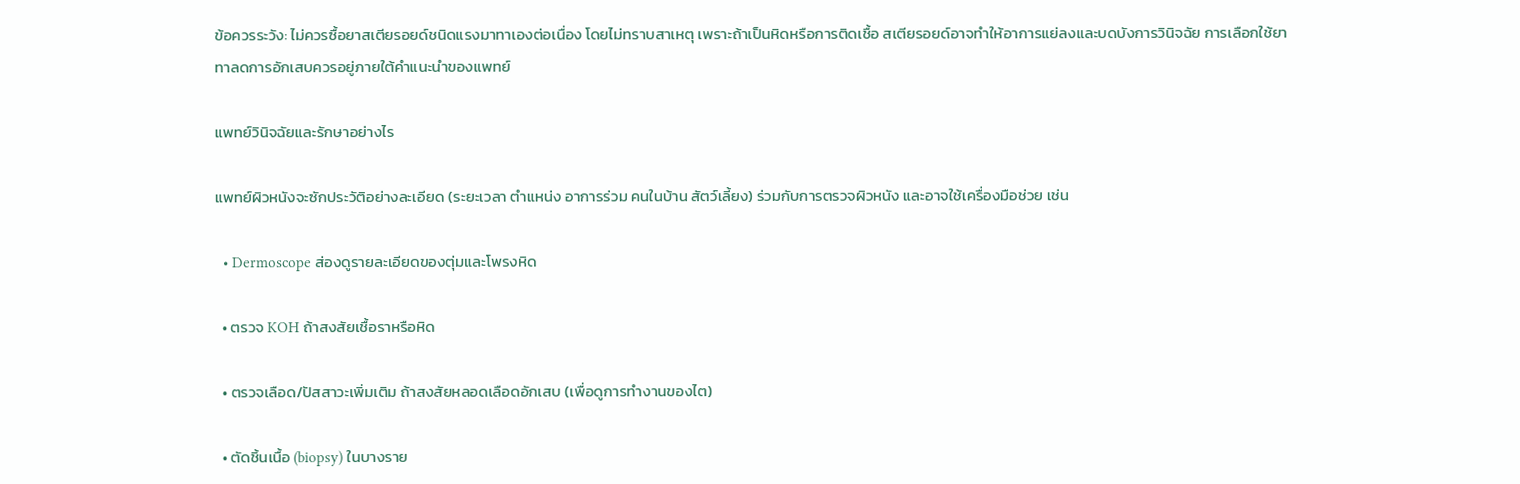ข้อควรระวัง: ไม่ควรซื้อยาสเตียรอยด์ชนิดแรงมาทาเองต่อเนื่อง โดยไม่ทราบสาเหตุ เพราะถ้าเป็นหิดหรือการติดเชื้อ สเตียรอยด์อาจทำให้อาการแย่ลงและบดบังการวินิจฉัย การเลือกใช้ยาทาลดการอักเสบควรอยู่ภายใต้คำแนะนำของแพทย์

แพทย์วินิจฉัยและรักษาอย่างไร

แพทย์ผิวหนังจะซักประวัติอย่างละเอียด (ระยะเวลา ตำแหน่ง อาการร่วม คนในบ้าน สัตว์เลี้ยง) ร่วมกับการตรวจผิวหนัง และอาจใช้เครื่องมือช่วย เช่น

  • Dermoscope ส่องดูรายละเอียดของตุ่มและโพรงหิด

  • ตรวจ KOH ถ้าสงสัยเชื้อราหรือหิด

  • ตรวจเลือด/ปัสสาวะเพิ่มเติม ถ้าสงสัยหลอดเลือดอักเสบ (เพื่อดูการทำงานของไต)

  • ตัดชิ้นเนื้อ (biopsy) ในบางราย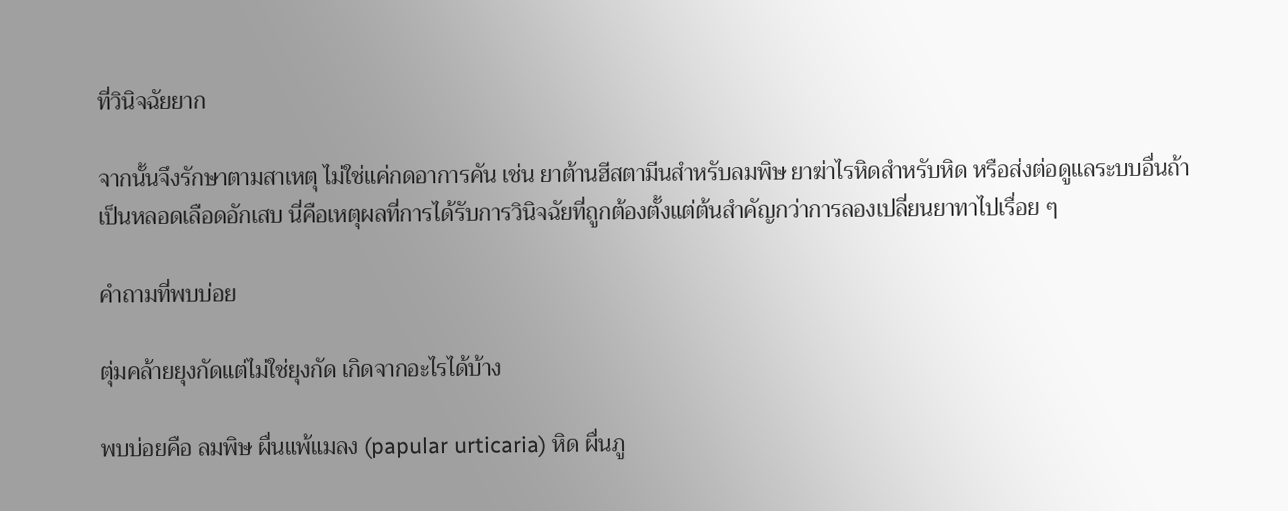ที่วินิจฉัยยาก

จากนั้นจึงรักษาตามสาเหตุ ไม่ใช่แค่กดอาการคัน เช่น ยาต้านฮีสตามีนสำหรับลมพิษ ยาฆ่าไรหิดสำหรับหิด หรือส่งต่อดูแลระบบอื่นถ้าเป็นหลอดเลือดอักเสบ นี่คือเหตุผลที่การได้รับการวินิจฉัยที่ถูกต้องตั้งแต่ต้นสำคัญกว่าการลองเปลี่ยนยาทาไปเรื่อย ๆ

คำถามที่พบบ่อย

ตุ่มคล้ายยุงกัดแต่ไม่ใช่ยุงกัด เกิดจากอะไรได้บ้าง

พบบ่อยคือ ลมพิษ ผื่นแพ้แมลง (papular urticaria) หิด ผื่นภู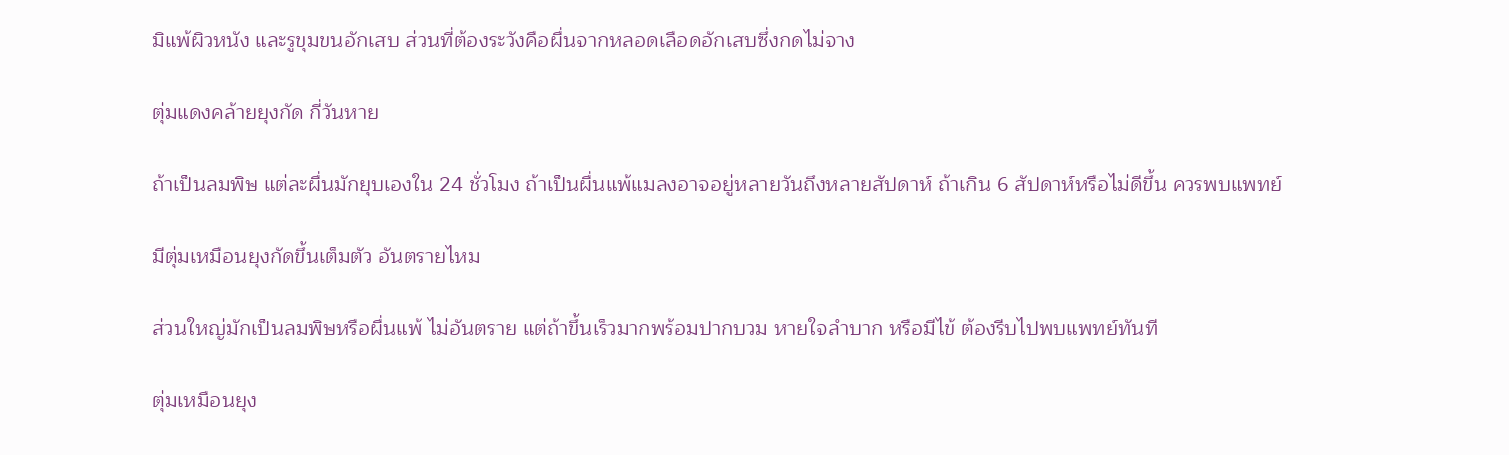มิแพ้ผิวหนัง และรูขุมขนอักเสบ ส่วนที่ต้องระวังคือผื่นจากหลอดเลือดอักเสบซึ่งกดไม่จาง

ตุ่มแดงคล้ายยุงกัด กี่วันหาย

ถ้าเป็นลมพิษ แต่ละผื่นมักยุบเองใน 24 ชั่วโมง ถ้าเป็นผื่นแพ้แมลงอาจอยู่หลายวันถึงหลายสัปดาห์ ถ้าเกิน 6 สัปดาห์หรือไม่ดีขึ้น ควรพบแพทย์

มีตุ่มเหมือนยุงกัดขึ้นเต็มตัว อันตรายไหม

ส่วนใหญ่มักเป็นลมพิษหรือผื่นแพ้ ไม่อันตราย แต่ถ้าขึ้นเร็วมากพร้อมปากบวม หายใจลำบาก หรือมีไข้ ต้องรีบไปพบแพทย์ทันที

ตุ่มเหมือนยุง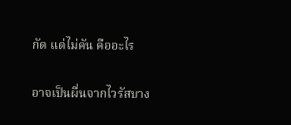กัด แต่ไม่คัน คืออะไร

อาจเป็นผื่นจากไวรัสบาง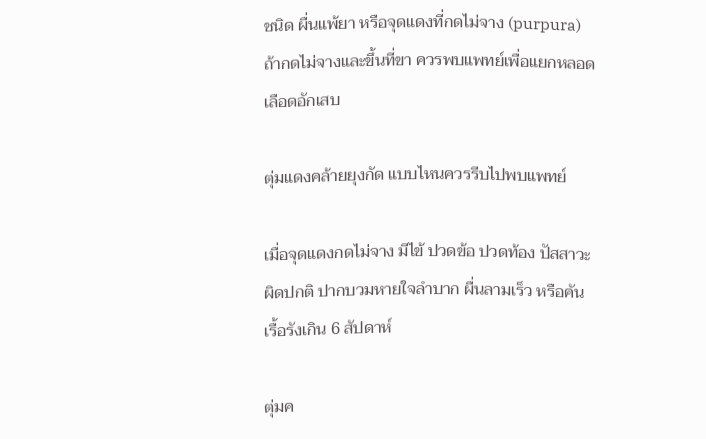ชนิด ผื่นแพ้ยา หรือจุดแดงที่กดไม่จาง (purpura) ถ้ากดไม่จางและขึ้นที่ขา ควรพบแพทย์เพื่อแยกหลอดเลือดอักเสบ

ตุ่มแดงคล้ายยุงกัด แบบไหนควรรีบไปพบแพทย์

เมื่อจุดแดงกดไม่จาง มีไข้ ปวดข้อ ปวดท้อง ปัสสาวะผิดปกติ ปากบวมหายใจลำบาก ผื่นลามเร็ว หรือคันเรื้อรังเกิน 6 สัปดาห์

ตุ่มค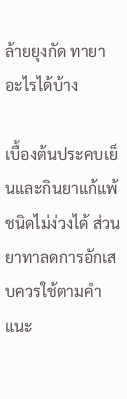ล้ายยุงกัด ทายาอะไรได้บ้าง

เบื้องต้นประคบเย็นและกินยาแก้แพ้ชนิดไม่ง่วงได้ ส่วนยาทาลดการอักเสบควรใช้ตามคำแนะ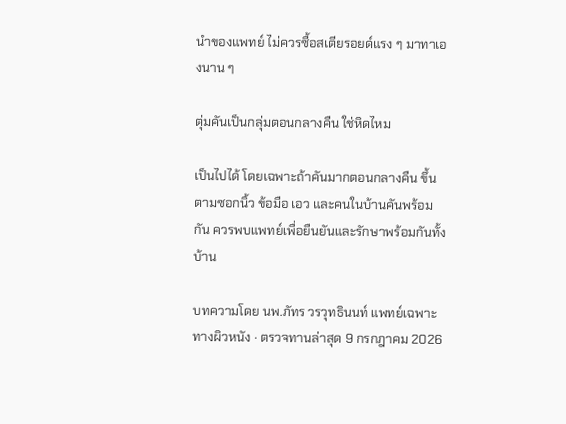นำของแพทย์ ไม่ควรซื้อสเตียรอยด์แรง ๆ มาทาเองนาน ๆ

ตุ่มคันเป็นกลุ่มตอนกลางคืน ใช่หิดไหม

เป็นไปได้ โดยเฉพาะถ้าคันมากตอนกลางคืน ขึ้นตามซอกนิ้ว ข้อมือ เอว และคนในบ้านคันพร้อมกัน ควรพบแพทย์เพื่อยืนยันและรักษาพร้อมกันทั้งบ้าน

บทความโดย นพ.ภัทร วรวุทธินนท์ แพทย์เฉพาะทางผิวหนัง · ตรวจทานล่าสุด 9 กรกฎาคม 2026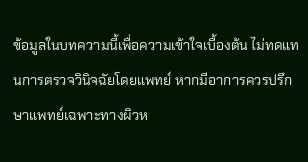ข้อมูลในบทความนี้เพื่อความเข้าใจเบื้องต้น ไม่ทดแทนการตรวจวินิจฉัยโดยแพทย์ หากมีอาการควรปรึกษาแพทย์เฉพาะทางผิวห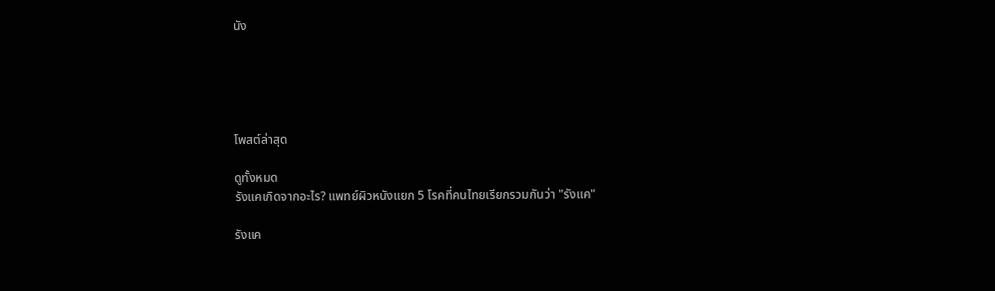นัง





โพสต์ล่าสุด

ดูทั้งหมด
รังแคเกิดจากอะไร? แพทย์ผิวหนังแยก 5 โรคที่คนไทยเรียกรวมกันว่า "รังแค"

รังแค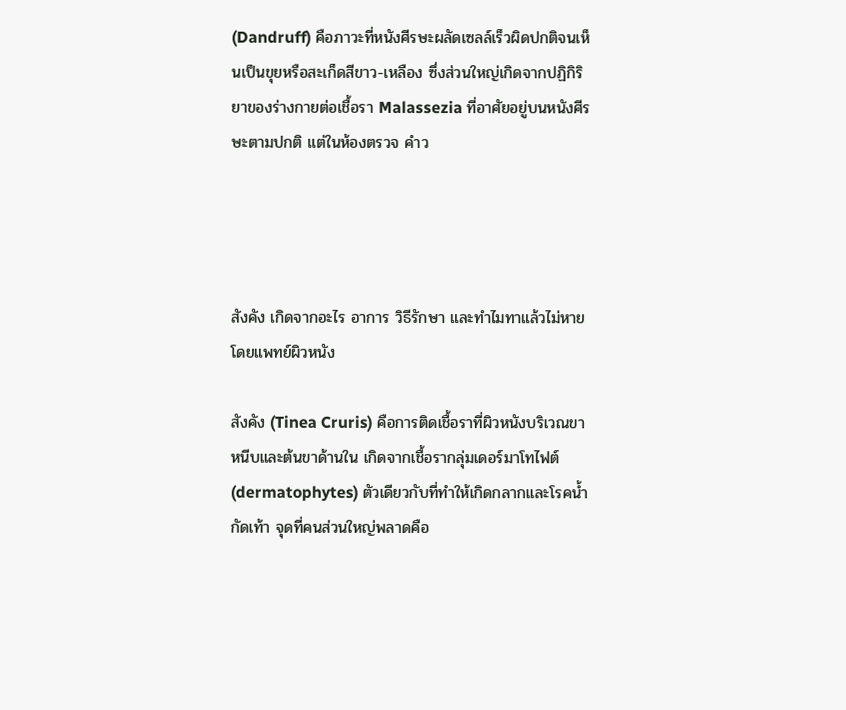(Dandruff) คือภาวะที่หนังศีรษะผลัดเซลล์เร็วผิดปกติจนเห็นเป็นขุยหรือสะเก็ดสีขาว-เหลือง ซึ่งส่วนใหญ่เกิดจากปฏิกิริยาของร่างกายต่อเชื้อรา Malassezia ที่อาศัยอยู่บนหนังศีรษะตามปกติ แต่ในห้องตรวจ คำว




สังคัง เกิดจากอะไร อาการ วิธีรักษา และทำไมทาแล้วไม่หาย โดยแพทย์ผิวหนัง

สังคัง (Tinea Cruris) คือการติดเชื้อราที่ผิวหนังบริเวณขาหนีบและต้นขาด้านใน เกิดจากเชื้อรากลุ่มเดอร์มาโทไฟต์ (dermatophytes) ตัวเดียวกับที่ทำให้เกิดกลากและโรคน้ำกัดเท้า จุดที่คนส่วนใหญ่พลาดคือ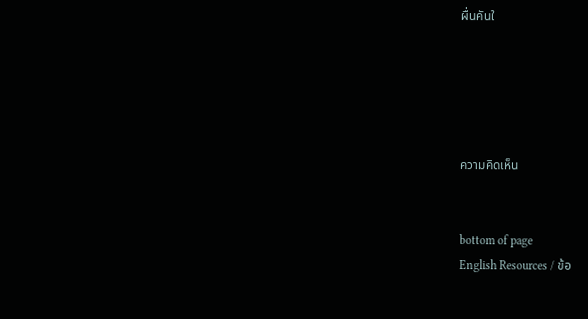ผื่นคันใ





ความคิดเห็น


bottom of page
English Resources / ข้อ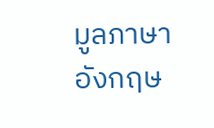มูลภาษาอังกฤษ